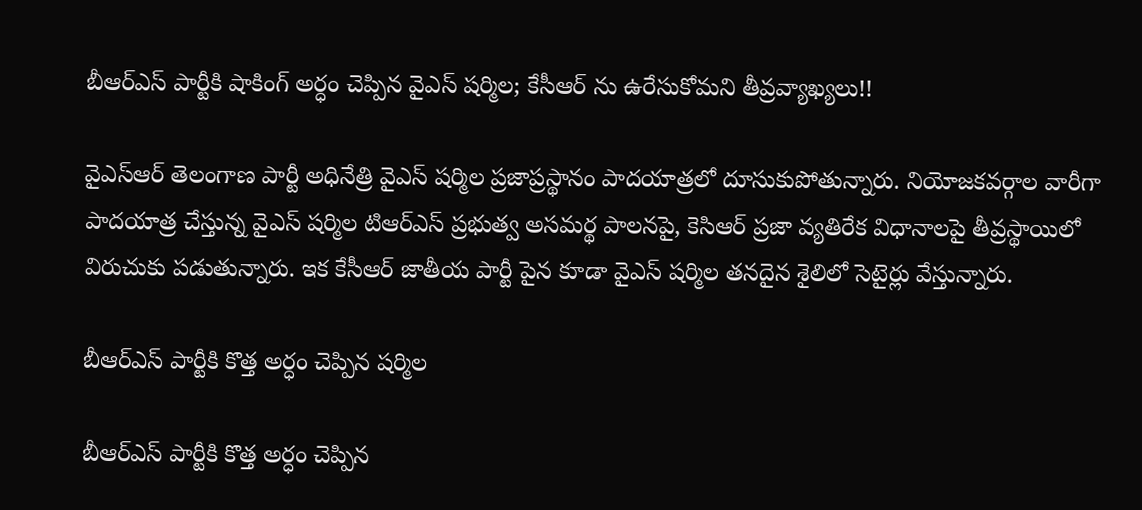బీఆర్ఎస్ పార్టీకి షాకింగ్ అర్ధం చెప్పిన వైఎస్ షర్మిల; కేసీఆర్ ను ఉరేసుకోమని తీవ్రవ్యాఖ్యలు!!

వైఎస్ఆర్ తెలంగాణ పార్టీ అధినేత్రి వైఎస్ షర్మిల ప్రజాప్రస్థానం పాదయాత్రలో దూసుకుపోతున్నారు. నియోజకవర్గాల వారీగా పాదయాత్ర చేస్తున్న వైఎస్ షర్మిల టిఆర్ఎస్ ప్రభుత్వ అసమర్థ పాలనపై, కెసిఆర్ ప్రజా వ్యతిరేక విధానాలపై తీవ్రస్థాయిలో విరుచుకు పడుతున్నారు. ఇక కేసీఆర్ జాతీయ పార్టీ పైన కూడా వైఎస్ షర్మిల తనదైన శైలిలో సెటైర్లు వేస్తున్నారు.

బీఆర్ఎస్ పార్టీకి కొత్త అర్ధం చెప్పిన షర్మిల

బీఆర్ఎస్ పార్టీకి కొత్త అర్ధం చెప్పిన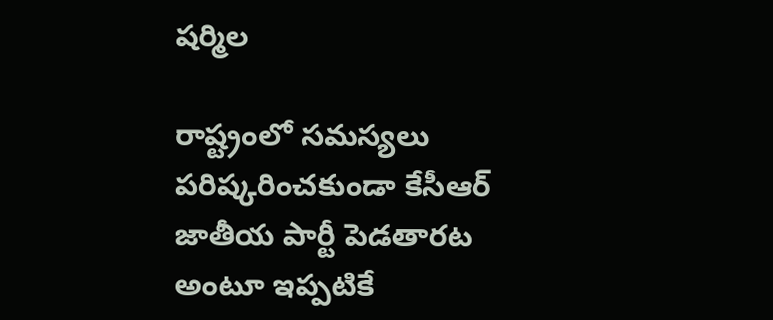షర్మిల

రాష్ట్రంలో సమస్యలు పరిష్కరించకుండా కేసీఆర్ జాతీయ పార్టీ పెడతారట అంటూ ఇప్పటికే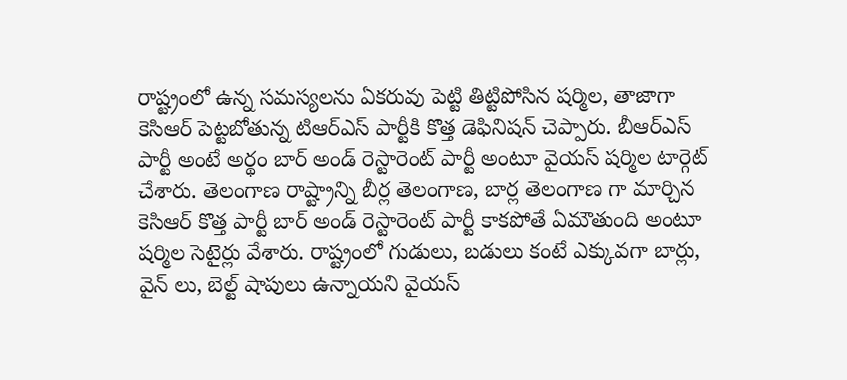రాష్ట్రంలో ఉన్న సమస్యలను ఏకరువు పెట్టి తిట్టిపోసిన షర్మిల, తాజాగా కెసిఆర్ పెట్టబోతున్న టిఆర్ఎస్ పార్టీకి కొత్త డెఫినిషన్ చెప్పారు. బీఆర్ఎస్ పార్టీ అంటే అర్థం బార్ అండ్ రెస్టారెంట్ పార్టీ అంటూ వైయస్ షర్మిల టార్గెట్ చేశారు. తెలంగాణ రాష్ట్రాన్ని బీర్ల తెలంగాణ, బార్ల తెలంగాణ గా మార్చిన కెసిఆర్ కొత్త పార్టీ బార్ అండ్ రెస్టారెంట్ పార్టీ కాకపోతే ఏమౌతుంది అంటూ షర్మిల సెటైర్లు వేశారు. రాష్ట్రంలో గుడులు, బడులు కంటే ఎక్కువగా బార్లు, వైన్ లు, బెల్ట్ షాపులు ఉన్నాయని వైయస్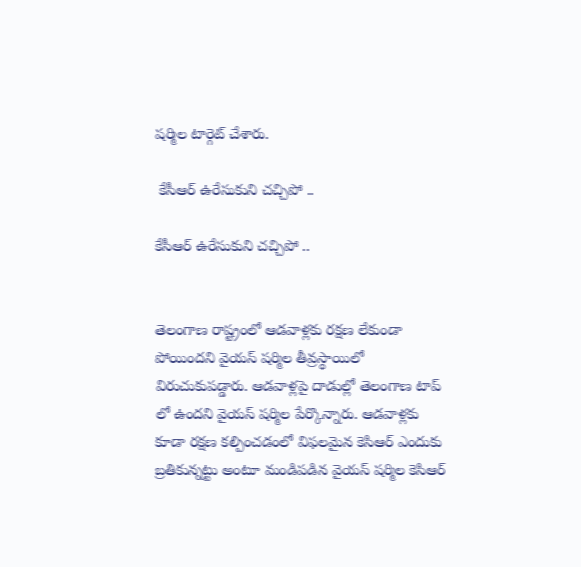షర్మిల టార్గెట్ చేశారు.

 కేసీఆర్ ఉరేసుకుని చచ్చిపో ..

కేసీఆర్ ఉరేసుకుని చచ్చిపో ..


తెలంగాణ రాష్ట్రంలో ఆడవాళ్లకు రక్షణ లేకుండా పోయిందని వైయస్ షర్మిల తీవ్రస్థాయిలో విరుచుకుపడ్డారు. ఆడవాళ్లపై దాడుల్లో తెలంగాణ టాప్ లో ఉందని వైయస్ షర్మిల పేర్కొన్నారు. ఆడవాళ్లకు కూడా రక్షణ కల్పించడంలో విఫలమైన కెసిఆర్ ఎందుకు బ్రతికున్నట్టు అంటూ మండిపడిన వైయస్ షర్మిల కెసిఆర్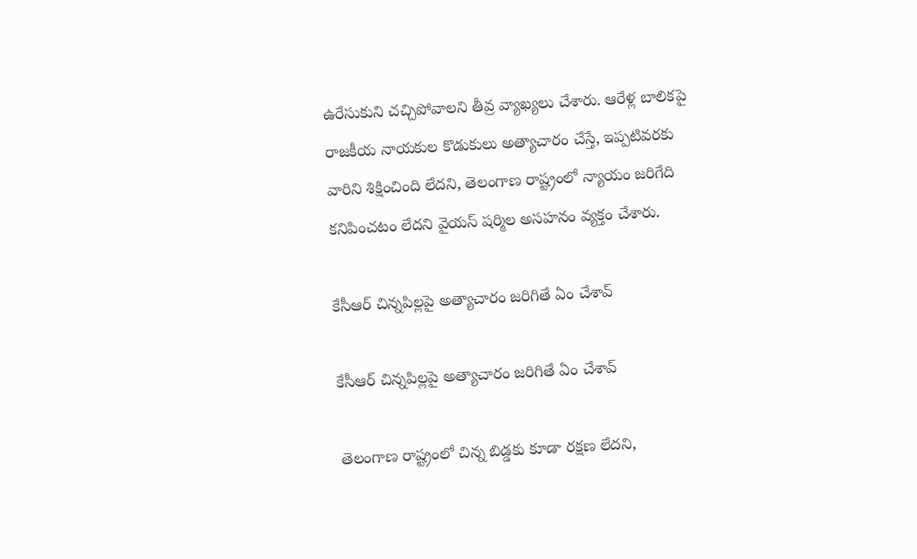ఉరేసుకుని చచ్చిపోవాలని తీవ్ర వ్యాఖ్యలు చేశారు. ఆరేళ్ల బాలికపై రాజకీయ నాయకుల కొడుకులు అత్యాచారం చేస్తే, ఇప్పటివరకు వారిని శిక్షించింది లేదని, తెలంగాణ రాష్ట్రంలో న్యాయం జరిగేది కనిపించటం లేదని వైయస్ షర్మిల అసహనం వ్యక్తం చేశారు.

కేసీఆర్ చిన్నపిల్లపై అత్యాచారం జరిగితే ఏం చేశావ్

కేసీఆర్ చిన్నపిల్లపై అత్యాచారం జరిగితే ఏం చేశావ్

తెలంగాణ రాష్ట్రంలో చిన్న బిడ్డకు కూడా రక్షణ లేదని,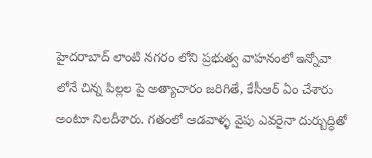హైదరాబాద్ లాంటి నగరం లోని ప్రభుత్వ వాహనంలో ఇన్నోవా లోనే చిన్న పిల్లల పై అత్యాచారం జరిగితే, కేసీఆర్ ఏం చేశారు అంటూ నిలదీశారు. గతంలో ఆడవాళ్ళ వైపు ఎవరైనా దుర్బుద్ధితో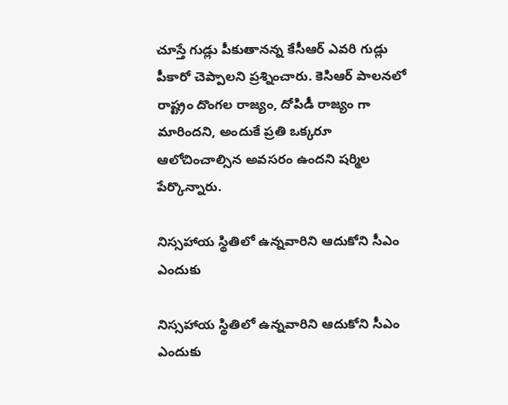చూస్తే గుడ్లు పీకుతానన్న కేసీఆర్ ఎవరి గుడ్లు పీకారో చెప్పాలని ప్రశ్నించారు. కెసిఆర్ పాలనలో రాష్ట్రం దొంగల రాజ్యం, దోపిడీ రాజ్యం గా మారిందని, అందుకే ప్రతి ఒక్కరూ ఆలోచించాల్సిన అవసరం ఉందని షర్మిల పేర్కొన్నారు.

నిస్సహాయ స్థితిలో ఉన్నవారిని ఆదుకోని సీఎం ఎందుకు

నిస్సహాయ స్థితిలో ఉన్నవారిని ఆదుకోని సీఎం ఎందుకు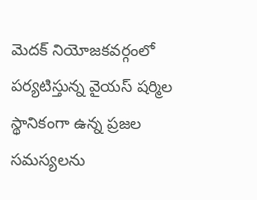మెదక్ నియోజకవర్గంలో పర్యటిస్తున్న వైయస్ షర్మిల స్థానికంగా ఉన్న ప్రజల సమస్యలను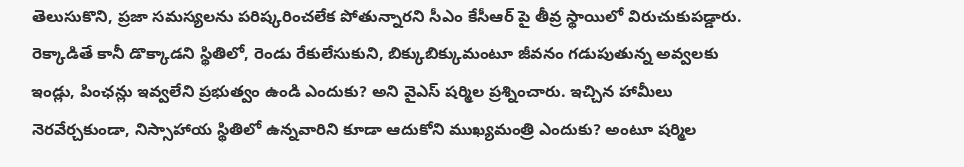తెలుసుకొని, ప్రజా సమస్యలను పరిష్కరించలేక పోతున్నారని సీఎం కేసీఆర్ పై తీవ్ర స్థాయిలో విరుచుకుపడ్డారు. రెక్కాడితే కానీ డొక్కాడని స్థితిలో, రెండు రేకులేసుకుని, బిక్కుబిక్కుమంటూ జీవనం గడుపుతున్న అవ్వలకు ఇండ్లు, పింఛన్లు ఇవ్వలేని ప్రభుత్వం ఉండి ఎందుకు? అని వైఎస్ షర్మిల ప్రశ్నించారు. ఇచ్చిన హామీలు నెరవేర్చకుండా, నిస్సాహాయ స్థితిలో ఉన్నవారిని కూడా ఆదుకోని ముఖ్యమంత్రి ఎందుకు? అంటూ షర్మిల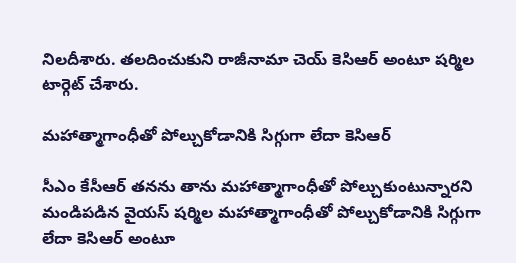నిలదీశారు. తలదించుకుని రాజీనామా చెయ్ కెసిఆర్ అంటూ షర్మిల టార్గెట్ చేశారు.

మహాత్మాగాంధీతో పోల్చుకోడానికి సిగ్గుగా లేదా కెసిఆర్

సీఎం కేసీఆర్ తనను తాను మహాత్మాగాంధీతో పోల్చుకుంటున్నారని మండిపడిన వైయస్ షర్మిల మహాత్మాగాంధీతో పోల్చుకోడానికి సిగ్గుగా లేదా కెసిఆర్ అంటూ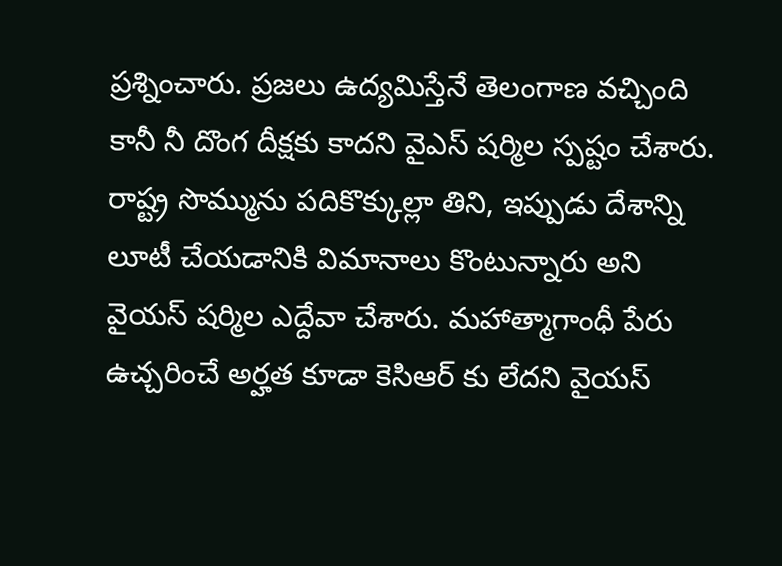ప్రశ్నించారు. ప్రజలు ఉద్యమిస్తేనే తెలంగాణ వచ్చింది కానీ నీ దొంగ దీక్షకు కాదని వైఎస్ షర్మిల స్పష్టం చేశారు. రాష్ట్ర సొమ్మును పదికొక్కుల్లా తిని, ఇప్పుడు దేశాన్ని లూటీ చేయడానికి విమానాలు కొంటున్నారు అని వైయస్ షర్మిల ఎద్దేవా చేశారు. మహాత్మాగాంధీ పేరు ఉచ్చరించే అర్హత కూడా కెసిఆర్ కు లేదని వైయస్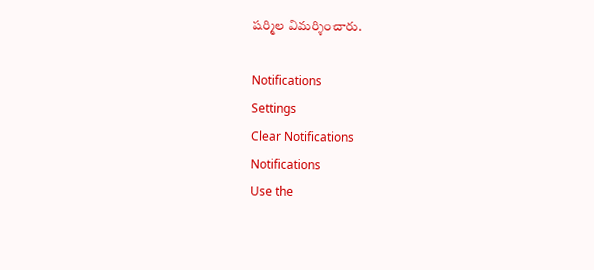షర్మిల విమర్శించారు.

Notifications
Settings
Clear Notifications
Notifications
Use the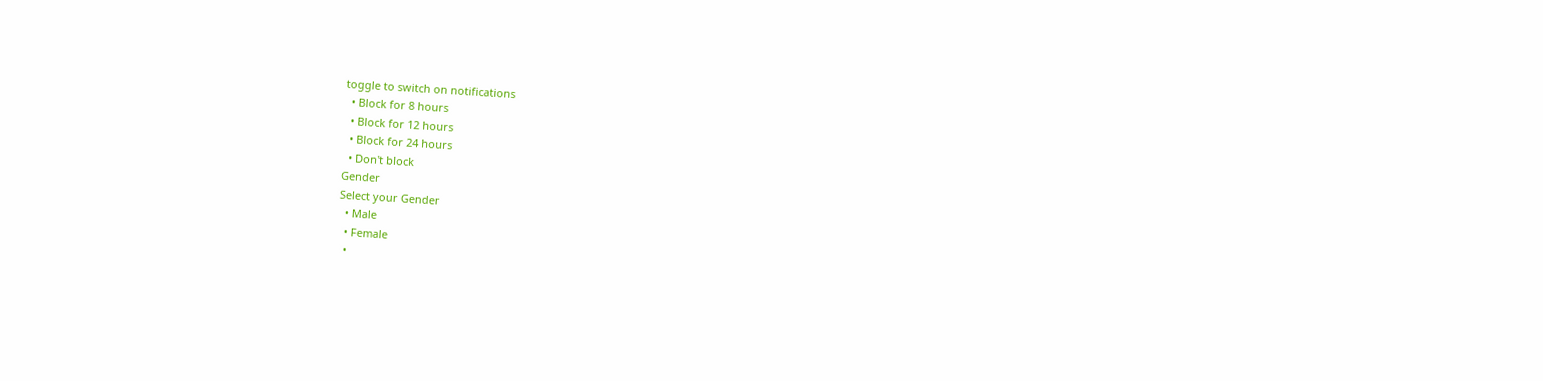toggle to switch on notifications
  • Block for 8 hours
  • Block for 12 hours
  • Block for 24 hours
  • Don't block
Gender
Select your Gender
  • Male
  • Female
  •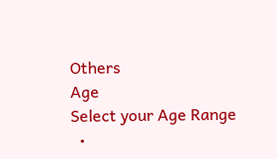Others
Age
Select your Age Range
  •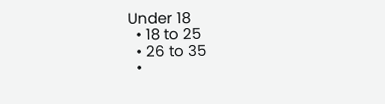Under 18
  • 18 to 25
  • 26 to 35
  •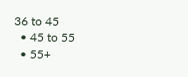36 to 45
  • 45 to 55
  • 55+